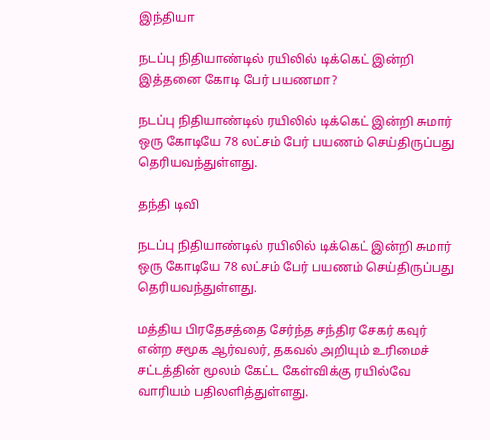இந்தியா

நடப்பு நிதியாண்டில் ரயிலில் டிக்கெட் இன்றி இத்தனை கோடி பேர் பயணமா?

நடப்பு நிதியாண்டில் ரயிலில் டிக்கெட் இன்றி சுமார் ஒரு கோடியே 78 லட்சம் பேர் பயணம் செய்திருப்பது தெரியவந்துள்ளது.

தந்தி டிவி

நடப்பு நிதியாண்டில் ரயிலில் டிக்கெட் இன்றி சுமார் ஒரு கோடியே 78 லட்சம் பேர் பயணம் செய்திருப்பது தெரியவந்துள்ளது.

மத்திய பிரதேசத்தை சேர்ந்த சந்திர சேகர் கவுர் என்ற சமூக ஆர்வலர், தகவல் அறியும் உரிமைச் சட்டத்தின் மூலம் கேட்ட கேள்விக்கு ரயில்வே வாரியம் பதிலளித்துள்ளது.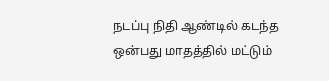நடப்பு நிதி ஆண்டில் கடந்த ஒன்பது மாதத்தில் மட்டும்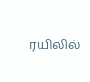ரயிலில்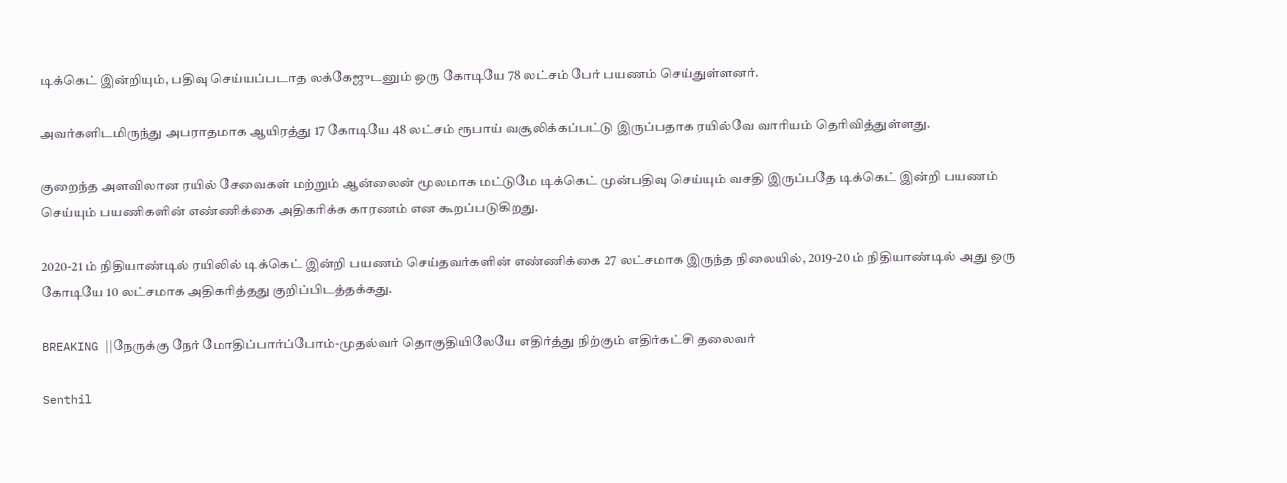டிக்கெட் இன்றியும், பதிவு செய்யப்படாத லக்கேஜுடனும் ஒரு கோடியே 78 லட்சம் பேர் பயணம் செய்துள்ளனர்.

அவர்களிடமிருந்து அபராதமாக ஆயிரத்து 17 கோடியே 48 லட்சம் ரூபாய் வசூலிக்கப்பட்டு இருப்பதாக ரயில்வே வாரியம் தெரிவித்துள்ளது.

குறைந்த அளவிலான ரயில் சேவைகள் மற்றும் ஆன்லைன் மூலமாக மட்டுமே டிக்கெட் முன்பதிவு செய்யும் வசதி இருப்பதே டிக்கெட் இன்றி பயணம் செய்யும் பயணிகளின் எண்ணிக்கை அதிகரிக்க காரணம் என கூறப்படுகிறது.

2020-21 ம் நிதியாண்டில் ரயிலில் டிக்கெட் இன்றி பயணம் செய்தவர்களின் எண்ணிக்கை 27 லட்சமாக இருந்த நிலையில், 2019-20 ம் நிதியாண்டில் அது ஒரு கோடியே 10 லட்சமாக அதிகரித்தது குறிப்பிடத்தக்கது.

BREAKING ||நேருக்கு நேர் மோதிப்பார்ப்போம்-முதல்வர் தொகுதியிலேயே எதிர்த்து நிற்கும் எதிர்கட்சி தலைவர்

Senthil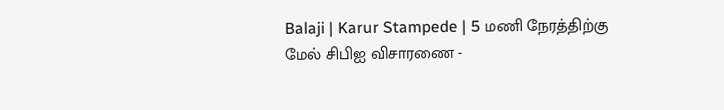Balaji | Karur Stampede | 5 மணி நேரத்திற்கு மேல் சிபிஐ விசாரணை -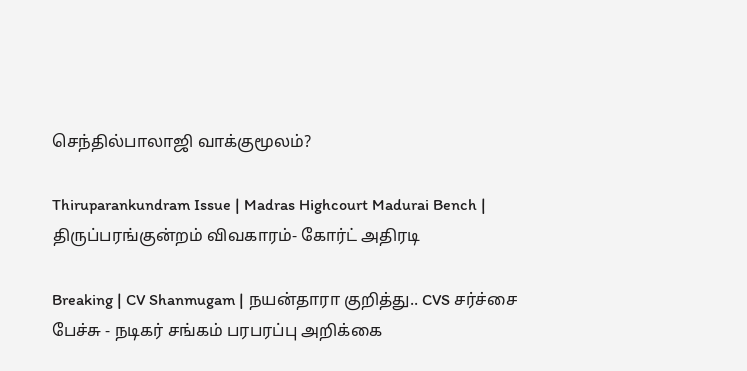செந்தில்பாலாஜி வாக்குமூலம்?

Thiruparankundram Issue | Madras Highcourt Madurai Bench | திருப்பரங்குன்றம் விவகாரம்- கோர்ட் அதிரடி

Breaking | CV Shanmugam | நயன்தாரா குறித்து.. CVS சர்ச்சை பேச்சு - நடிகர் சங்கம் பரபரப்பு அறிக்கை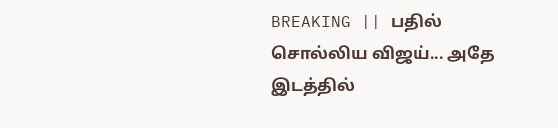BREAKING || பதில் சொல்லிய விஜய்... அதே இடத்தில்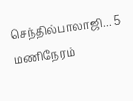செந்தில்பாலாஜி... 5 மணிநேரம்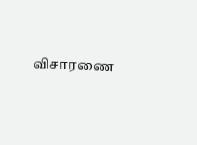விசாரணை